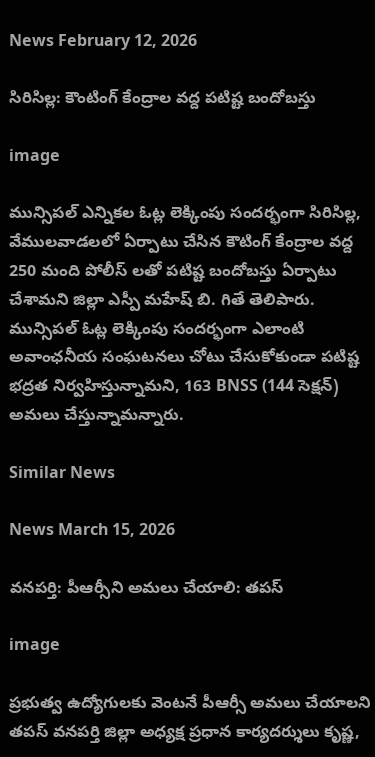News February 12, 2026

సిరిసిల్ల: కౌంటింగ్ కేంద్రాల వద్ద పటిష్ట బందోబస్తు

image

మున్సిపల్ ఎన్నికల ఓట్ల లెక్కింపు సందర్భంగా సిరిసిల్ల, వేములవాడలలో ఏర్పాటు చేసిన కౌటింగ్ కేంద్రాల వద్ద 250 మంది పోలీస్ లతో పటిష్ట బందోబస్తు ఏర్పాటు చేశామని జిల్లా ఎస్పీ మహేష్ బి. గితే తెలిపారు. మున్సిపల్ ఓట్ల లెక్కింపు సందర్భంగా ఎలాంటి అవాంఛనీయ సంఘటనలు చోటు చేసుకోకుండా పటిష్ట భద్రత నిర్వహిస్తున్నామని, 163 BNSS (144 సెక్షన్) అమలు చేస్తున్నామన్నారు.

Similar News

News March 15, 2026

వనపర్తి: పీఆర్సీని అమలు చేయాలి: తపస్

image

ప్రభుత్వ ఉద్యోగులకు వెంటనే పీఆర్సీ అమలు చేయాలని తపస్ వనపర్తి జిల్లా అధ్యక్ష ప్రధాన కార్యదర్శులు కృష్ణ,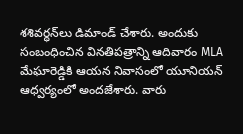శశివర్ధన్‌లు డిమాండ్ చేశారు. అందుకు సంబంధించిన వినతిపత్రాన్ని ఆదివారం MLA మేఘారెడ్డికి ఆయన నివాసంలో యూనియన్ ఆధ్వర్యంలో అందజేశారు. వారు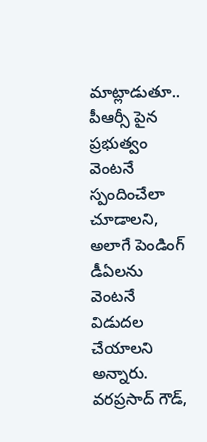మాట్లాడుతూ.. పీఆర్సీ పైన ప్రభుత్వం వెంటనే స్పందించేలా చూడాలని, అలాగే పెండింగ్ డీఏలను వెంటనే విడుదల చేయాలని అన్నారు. వరప్రసాద్ గౌడ్,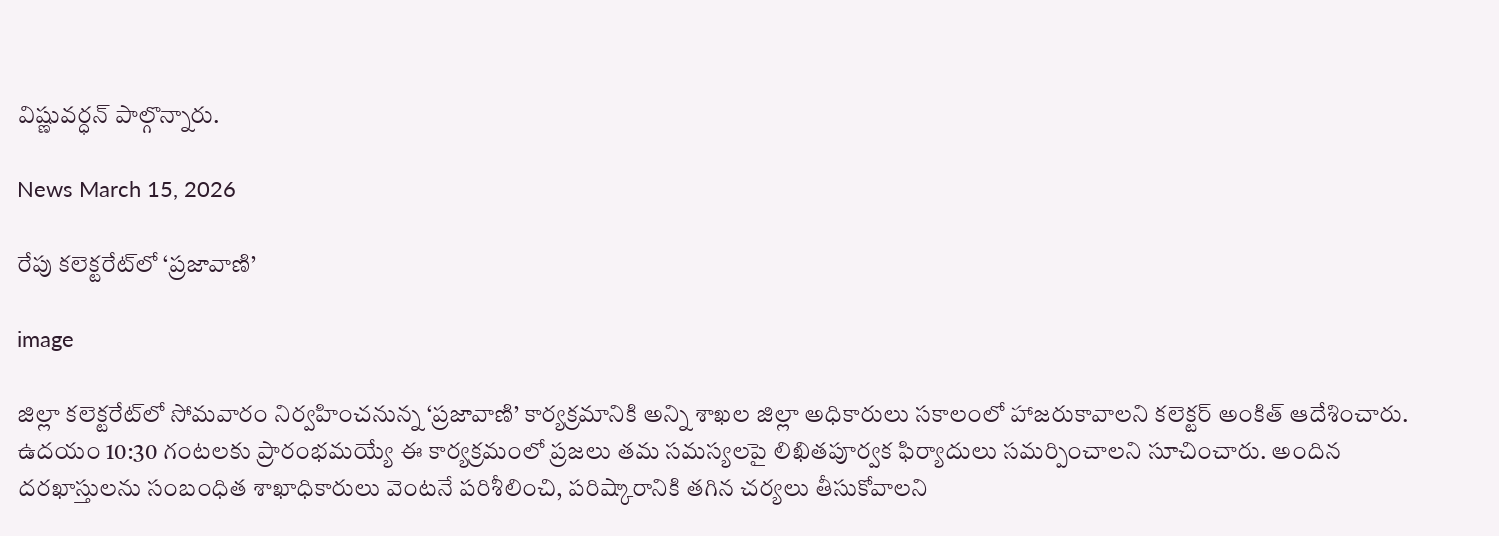విష్ణువర్ధన్ పాల్గొన్నారు.

News March 15, 2026

రేపు కలెక్టరేట్‌లో ‘ప్రజావాణి’

image

జిల్లా కలెక్టరేట్‌లో సోమవారం నిర్వహించనున్న ‘ప్రజావాణి’ కార్యక్రమానికి అన్ని శాఖల జిల్లా అధికారులు సకాలంలో హాజరుకావాలని కలెక్టర్ అంకిత్ ఆదేశించారు. ఉదయం 10:30 గంటలకు ప్రారంభమయ్యే ఈ కార్యక్రమంలో ప్రజలు తమ సమస్యలపై లిఖితపూర్వక ఫిర్యాదులు సమర్పించాలని సూచించారు. అందిన దరఖాస్తులను సంబంధిత శాఖాధికారులు వెంటనే పరిశీలించి, పరిష్కారానికి తగిన చర్యలు తీసుకోవాలని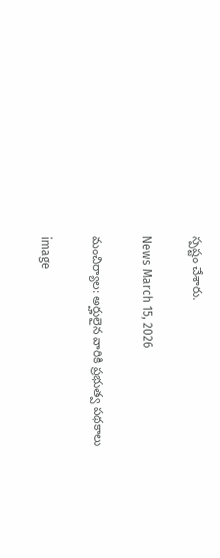స్పష్టం చేశారు.

News March 15, 2026

మంచిర్యాల: అర్హులైన వారికి ప్రభుత్వ పథకాలు

image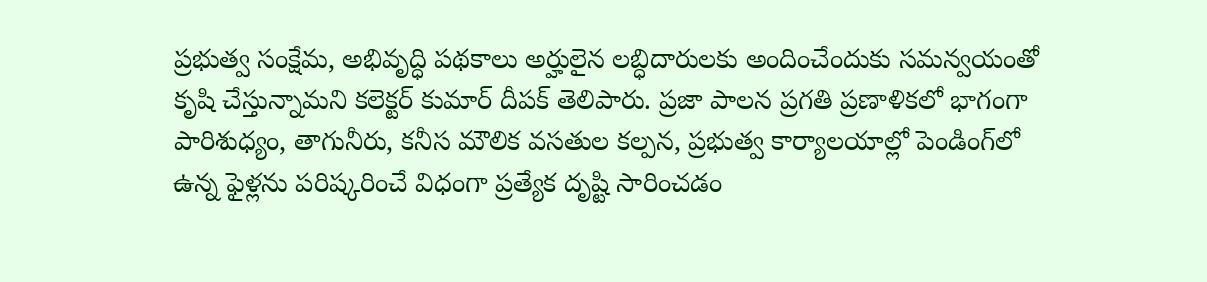ప్రభుత్వ సంక్షేమ, అభివృద్ధి పథకాలు అర్హులైన లబ్ధిదారులకు అందించేందుకు సమన్వయంతో కృషి చేస్తున్నామని కలెక్టర్ కుమార్ దీపక్ తెలిపారు. ప్రజా పాలన ప్రగతి ప్రణాళికలో భాగంగా పారిశుధ్యం, తాగునీరు, కనీస మౌలిక వసతుల కల్పన, ప్రభుత్వ కార్యాలయాల్లో పెండింగ్‌లో ఉన్న ఫైళ్లను పరిష్కరించే విధంగా ప్రత్యేక దృష్టి సారించడం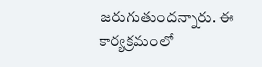జరుగుతుందన్నారు. ఈ కార్యక్రమంలో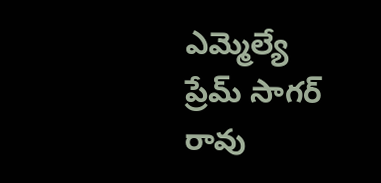ఎమ్మెల్యే ప్రేమ్ సాగర్ రావు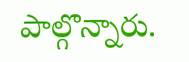పాల్గొన్నారు.